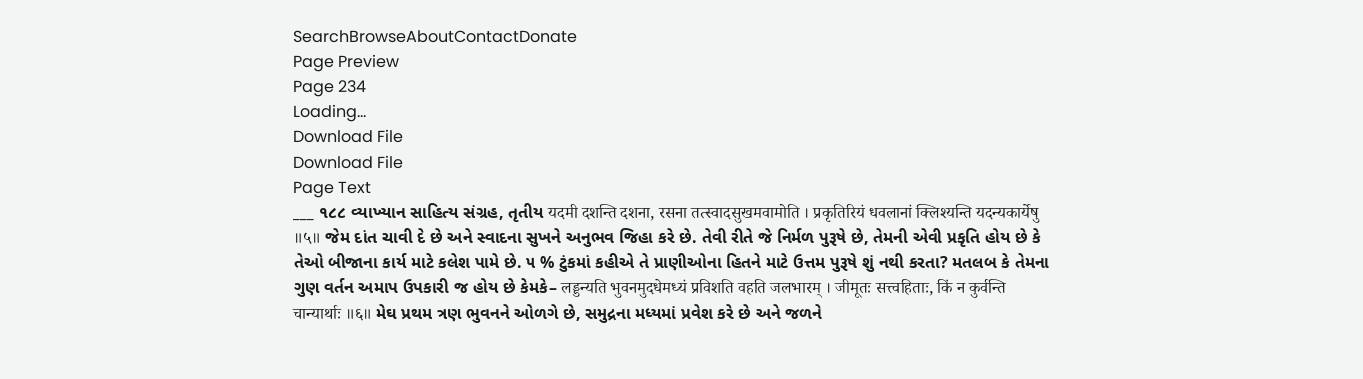SearchBrowseAboutContactDonate
Page Preview
Page 234
Loading...
Download File
Download File
Page Text
___ ૧૮૮ વ્યાખ્યાન સાહિત્ય સંગ્રહ, તૃતીય यदमी दशन्ति दशना, रसना तत्स्वादसुखमवामोति । प्रकृतिरियं धवलानां क्लिश्यन्ति यदन्यकार्येषु ॥५॥ જેમ દાંત ચાવી દે છે અને સ્વાદના સુખને અનુભવ જિહા કરે છે. તેવી રીતે જે નિર્મળ પુરૂષે છે, તેમની એવી પ્રકૃતિ હોય છે કે તેઓ બીજાના કાર્ય માટે કલેશ પામે છે. ૫ % ટુંકમાં કહીએ તે પ્રાણીઓના હિતને માટે ઉત્તમ પુરૂષે શું નથી કરતા? મતલબ કે તેમના ગુણ વર્તન અમાપ ઉપકારી જ હોય છે કેમકે– लड्डन्यति भुवनमुदधेमध्यं प्रविशति वहति जलभारम् । जीमूतः सत्त्वहिताः, किं न कुर्वन्ति चान्यार्थाः ॥६॥ મેઘ પ્રથમ ત્રણ ભુવનને ઓળગે છે, સમુદ્રના મધ્યમાં પ્રવેશ કરે છે અને જળને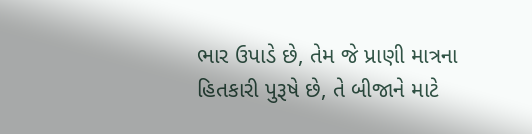ભાર ઉપાડે છે, તેમ જે પ્રાણી માત્રના હિતકારી પુરૂષે છે, તે બીજાને માટે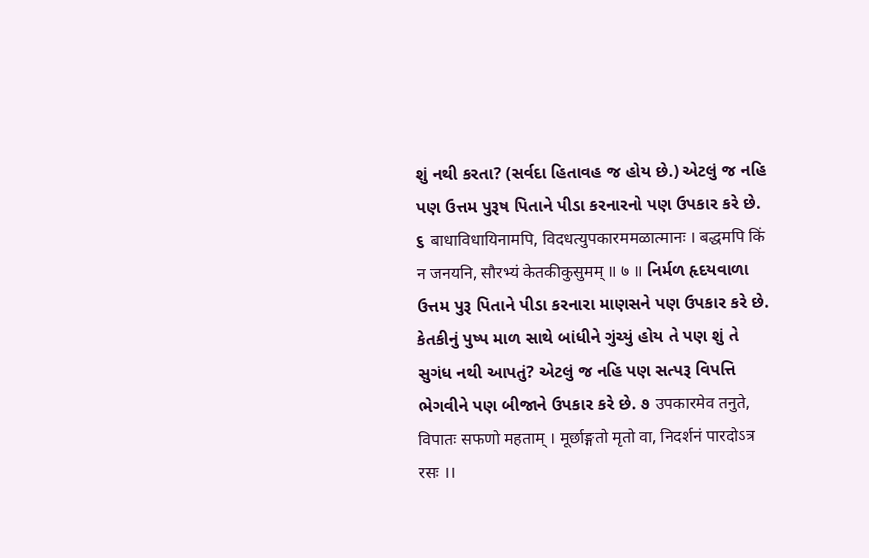શું નથી કરતા? (સર્વદા હિતાવહ જ હોય છે.) એટલું જ નહિ પણ ઉત્તમ પુરૂષ પિતાને પીડા કરનારનો પણ ઉપકાર કરે છે. ૬ बाधाविधायिनामपि, विदधत्युपकारममळात्मानः । बद्धमपि किं न जनयनि, सौरभ्यं केतकीकुसुमम् ॥ ७ ॥ નિર્મળ હૃદયવાળા ઉત્તમ પુરૂ પિતાને પીડા કરનારા માણસને પણ ઉપકાર કરે છે. કેતકીનું પુષ્પ માળ સાથે બાંધીને ગુંચ્યું હોય તે પણ શું તે સુગંધ નથી આપતું? એટલું જ નહિ પણ સત્પરૂ વિપત્તિ ભેગવીને પણ બીજાને ઉપકાર કરે છે. ૭ उपकारमेव तनुते, विपातः सफणो महताम् । मूर्छाङ्गतो मृतो वा, निदर्शनं पारदोऽत्र रसः ।।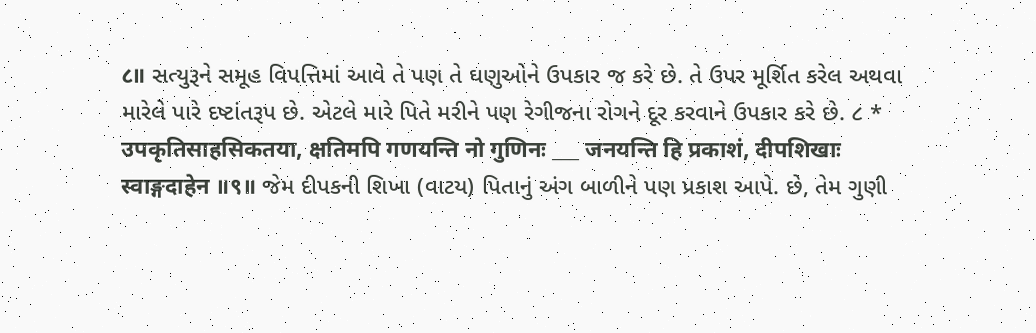८॥ સત્યુરૂને સમૂહ વિપત્તિમાં આવે તે પણ તે ઘણુઓને ઉપકાર જ કરે છે. તે ઉપર મૂર્શિત કરેલ અથવા મારેલે પારે દષ્ટાંતરૂપ છે. એટલે મારે પિતે મરીને પણ રેગીજના રોગને દૂર કરવાને ઉપકાર કરે છે. ૮ * उपकृतिसाहसिकतया, क्षतिमपि गणयन्ति नो गुणिनः ___ जनयन्ति हि प्रकाशं, दीपशिखाः स्वाङ्गदाहेन ॥९॥ જેમ દીપકની શિખા (વાટય) પિતાનું અંગ બાળીને પણ પ્રકાશ આપે. છે, તેમ ગુણી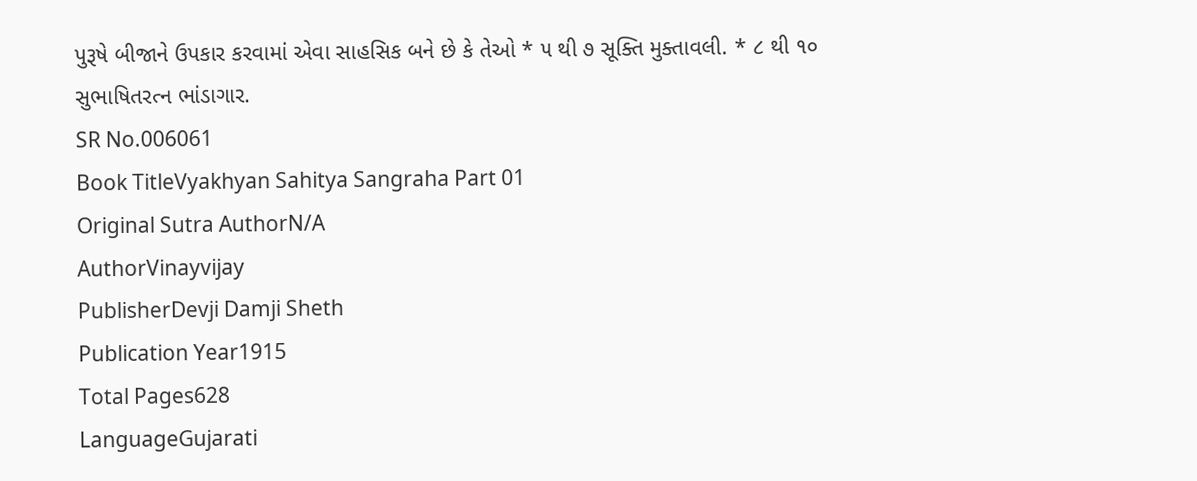પુરૂષે બીજાને ઉપકાર કરવામાં એવા સાહસિક બને છે કે તેઓ * ૫ થી ૭ સૂક્તિ મુક્તાવલી. * ૮ થી ૧૦ સુભાષિતરત્ન ભાંડાગાર.
SR No.006061
Book TitleVyakhyan Sahitya Sangraha Part 01
Original Sutra AuthorN/A
AuthorVinayvijay
PublisherDevji Damji Sheth
Publication Year1915
Total Pages628
LanguageGujarati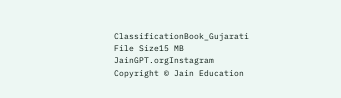ClassificationBook_Gujarati
File Size15 MB
JainGPT.orgInstagram
Copyright © Jain Education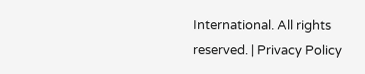International. All rights reserved. | Privacy Policy